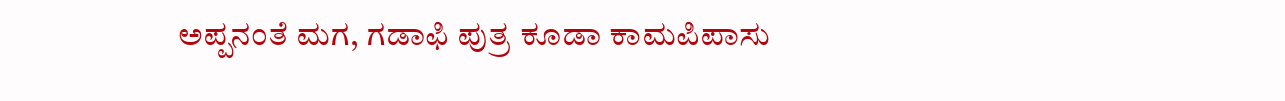ಅಪ್ಪನಂತೆ ಮಗ, ಗಡಾಫಿ ಪುತ್ರ ಕೂಡಾ ಕಾಮಪಿಪಾಸು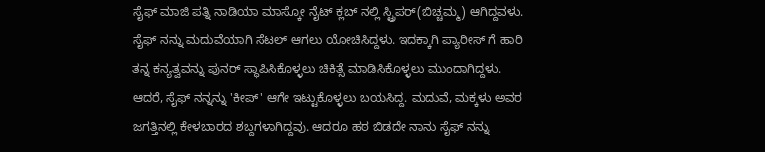ಸೈಫ್ ಮಾಜಿ ಪತ್ನಿ ನಾಡಿಯಾ ಮಾಸ್ಕೋ ನೈಟ್ ಕ್ಲಬ್ ನಲ್ಲಿ ಸ್ಟ್ರಿಪರ್(ಬಿಚ್ಚಮ್ಮ) ಆಗಿದ್ದವಳು. ಸೈಫ್ ನನ್ನು ಮದುವೆಯಾಗಿ ಸೆಟಲ್ ಆಗಲು ಯೋಚಿಸಿದ್ದಳು. ಇದಕ್ಕಾಗಿ ಪ್ಯಾರೀಸ್ ಗೆ ಹಾರಿ ತನ್ನ ಕನ್ಯತ್ವವನ್ನು ಪುನರ್ ಸ್ಥಾಪಿಸಿಕೊಳ್ಳಲು ಚಿಕಿತ್ಸೆ ಮಾಡಿಸಿಕೊಳ್ಳಲು ಮುಂದಾಗಿದ್ದಳು.
ಆದರೆ, ಸೈಫ್ ನನ್ನನ್ನು 'ಕೀಪ್' ಆಗೇ ಇಟ್ಟುಕೊಳ್ಳಲು ಬಯಸಿದ್ದ. ಮದುವೆ, ಮಕ್ಕಳು ಅವರ ಜಗತ್ತಿನಲ್ಲಿ ಕೇಳಬಾರದ ಶಬ್ದಗಳಾಗಿದ್ದವು. ಆದರೂ ಹಠ ಬಿಡದೇ ನಾನು ಸೈಫ್ ನನ್ನು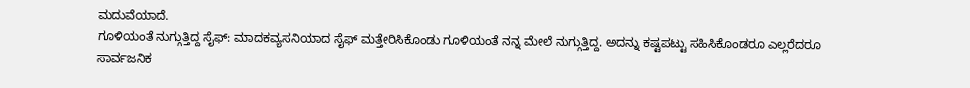ಮದುವೆಯಾದೆ.
ಗೂಳಿಯಂತೆ ನುಗ್ಗುತ್ತಿದ್ದ ಸೈಫ್: ಮಾದಕವ್ಯಸನಿಯಾದ ಸೈಫ್ ಮತ್ತೇರಿಸಿಕೊಂಡು ಗೂಳಿಯಂತೆ ನನ್ನ ಮೇಲೆ ನುಗ್ಗುತ್ತಿದ್ದ. ಅದನ್ನು ಕಷ್ಟಪಟ್ಟು ಸಹಿಸಿಕೊಂಡರೂ ಎಲ್ಲರೆದರೂ ಸಾರ್ವಜನಿಕ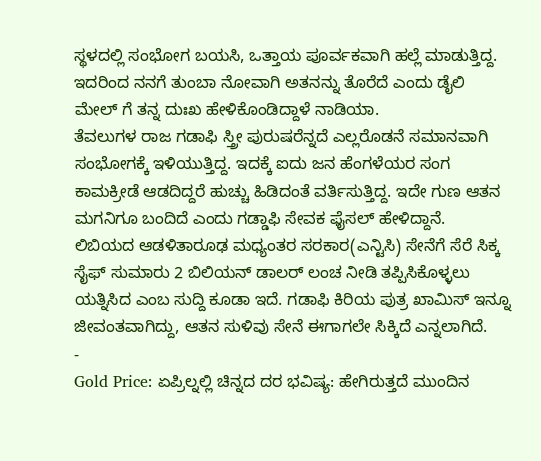ಸ್ಥಳದಲ್ಲಿ ಸಂಭೋಗ ಬಯಸಿ, ಒತ್ತಾಯ ಪೂರ್ವಕವಾಗಿ ಹಲ್ಲೆ ಮಾಡುತ್ತಿದ್ದ. ಇದರಿಂದ ನನಗೆ ತುಂಬಾ ನೋವಾಗಿ ಅತನನ್ನು ತೊರೆದೆ ಎಂದು ಡೈಲಿ ಮೇಲ್ ಗೆ ತನ್ನ ದುಃಖ ಹೇಳಿಕೊಂಡಿದ್ದಾಳೆ ನಾಡಿಯಾ.
ತೆವಲುಗಳ ರಾಜ ಗಡಾಫಿ ಸ್ತ್ರೀ ಪುರುಷರೆನ್ನದೆ ಎಲ್ಲರೊಡನೆ ಸಮಾನವಾಗಿ ಸಂಭೋಗಕ್ಕೆ ಇಳಿಯುತ್ತಿದ್ದ. ಇದಕ್ಕೆ ಐದು ಜನ ಹೆಂಗಳೆಯರ ಸಂಗ ಕಾಮಕ್ರೀಡೆ ಆಡದಿದ್ದರೆ ಹುಚ್ಚು ಹಿಡಿದಂತೆ ವರ್ತಿಸುತ್ತಿದ್ದ. ಇದೇ ಗುಣ ಆತನ ಮಗನಿಗೂ ಬಂದಿದೆ ಎಂದು ಗಡ್ಡಾಫಿ ಸೇವಕ ಫೈಸಲ್ ಹೇಳಿದ್ದಾನೆ.
ಲಿಬಿಯದ ಆಡಳಿತಾರೂಢ ಮಧ್ಯಂತರ ಸರಕಾರ(ಎನ್ಟಿಸಿ) ಸೇನೆಗೆ ಸೆರೆ ಸಿಕ್ಕ ಸೈಫ್ ಸುಮಾರು 2 ಬಿಲಿಯನ್ ಡಾಲರ್ ಲಂಚ ನೀಡಿ ತಪ್ಪಿಸಿಕೊಳ್ಳಲು ಯತ್ನಿಸಿದ ಎಂಬ ಸುದ್ದಿ ಕೂಡಾ ಇದೆ. ಗಡಾಫಿ ಕಿರಿಯ ಪುತ್ರ ಖಾಮಿಸ್ ಇನ್ನೂ ಜೀವಂತವಾಗಿದ್ದು, ಆತನ ಸುಳಿವು ಸೇನೆ ಈಗಾಗಲೇ ಸಿಕ್ಕಿದೆ ಎನ್ನಲಾಗಿದೆ.
-
Gold Price: ಏಪ್ರಿಲ್ನಲ್ಲಿ ಚಿನ್ನದ ದರ ಭವಿಷ್ಯ: ಹೇಗಿರುತ್ತದೆ ಮುಂದಿನ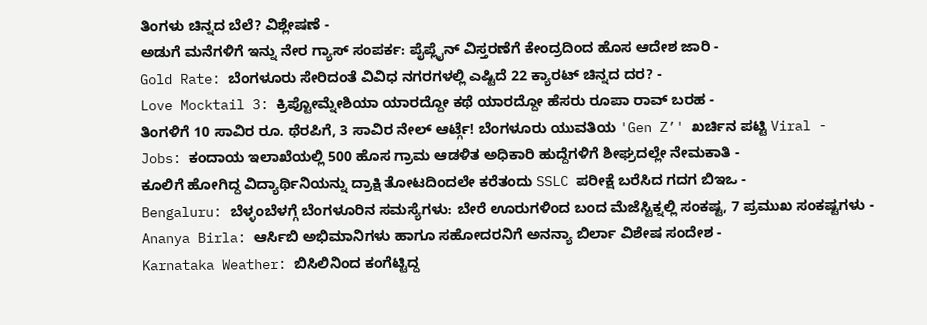ತಿಂಗಳು ಚಿನ್ನದ ಬೆಲೆ? ವಿಶ್ಲೇಷಣೆ -
ಅಡುಗೆ ಮನೆಗಳಿಗೆ ಇನ್ನು ನೇರ ಗ್ಯಾಸ್ ಸಂಪರ್ಕ: ಪೈಪ್ಲೈನ್ ವಿಸ್ತರಣೆಗೆ ಕೇಂದ್ರದಿಂದ ಹೊಸ ಆದೇಶ ಜಾರಿ -
Gold Rate: ಬೆಂಗಳೂರು ಸೇರಿದಂತೆ ವಿವಿಧ ನಗರಗಳಲ್ಲಿ ಎಷ್ಟಿದೆ 22 ಕ್ಯಾರಟ್ ಚಿನ್ನದ ದರ? -
Love Mocktail 3: ಕ್ರಿಪ್ಟೋಮ್ನೇಶಿಯಾ ಯಾರದ್ದೋ ಕಥೆ ಯಾರದ್ದೋ ಹೆಸರು ರೂಪಾ ರಾವ್ ಬರಹ -
ತಿಂಗಳಿಗೆ 10 ಸಾವಿರ ರೂ. ಥೆರಪಿಗೆ, 3 ಸಾವಿರ ನೇಲ್ ಆರ್ಟ್ಗೆ! ಬೆಂಗಳೂರು ಯುವತಿಯ 'Gen Z’' ಖರ್ಚಿನ ಪಟ್ಟಿ Viral -
Jobs: ಕಂದಾಯ ಇಲಾಖೆಯಲ್ಲಿ 500 ಹೊಸ ಗ್ರಾಮ ಆಡಳಿತ ಅಧಿಕಾರಿ ಹುದ್ದೆಗಳಿಗೆ ಶೀಘ್ರದಲ್ಲೇ ನೇಮಕಾತಿ -
ಕೂಲಿಗೆ ಹೋಗಿದ್ದ ವಿದ್ಯಾರ್ಥಿನಿಯನ್ನು ದ್ರಾಕ್ಷಿ ತೋಟದಿಂದಲೇ ಕರೆತಂದು SSLC ಪರೀಕ್ಷೆ ಬರೆಸಿದ ಗದಗ ಬಿಇಒ -
Bengaluru: ಬೆಳ್ಳಂಬೆಳಗ್ಗೆ ಬೆಂಗಳೂರಿನ ಸಮಸ್ಯೆಗಳು: ಬೇರೆ ಊರುಗಳಿಂದ ಬಂದ ಮೆಜೆಸ್ಟಿಕ್ನಲ್ಲಿ ಸಂಕಷ್ಟ, 7 ಪ್ರಮುಖ ಸಂಕಷ್ಟಗಳು -
Ananya Birla: ಆರ್ಸಿಬಿ ಅಭಿಮಾನಿಗಳು ಹಾಗೂ ಸಹೋದರನಿಗೆ ಅನನ್ಯಾ ಬಿರ್ಲಾ ವಿಶೇಷ ಸಂದೇಶ -
Karnataka Weather: ಬಿಸಿಲಿನಿಂದ ಕಂಗೆಟ್ಟಿದ್ದ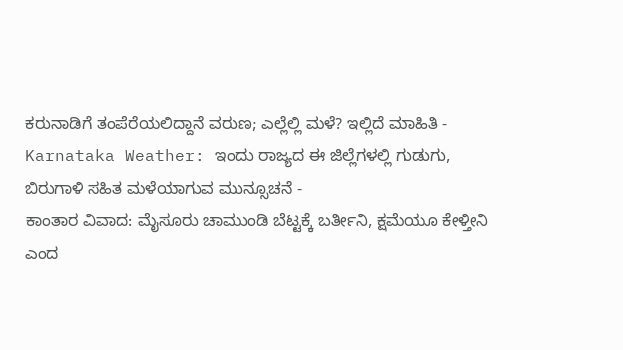ಕರುನಾಡಿಗೆ ತಂಪೆರೆಯಲಿದ್ದಾನೆ ವರುಣ; ಎಲ್ಲೆಲ್ಲಿ ಮಳೆ? ಇಲ್ಲಿದೆ ಮಾಹಿತಿ -
Karnataka Weather: ಇಂದು ರಾಜ್ಯದ ಈ ಜಿಲ್ಲೆಗಳಲ್ಲಿ ಗುಡುಗು, ಬಿರುಗಾಳಿ ಸಹಿತ ಮಳೆಯಾಗುವ ಮುನ್ಸೂಚನೆ -
ಕಾಂತಾರ ವಿವಾದ: ಮೈಸೂರು ಚಾಮುಂಡಿ ಬೆಟ್ಟಕ್ಕೆ ಬರ್ತೀನಿ, ಕ್ಷಮೆಯೂ ಕೇಳ್ತೀನಿ ಎಂದ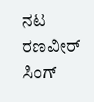ನಟ ರಣವೀರ್ ಸಿಂಗ್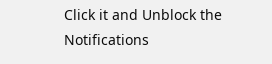Click it and Unblock the Notifications